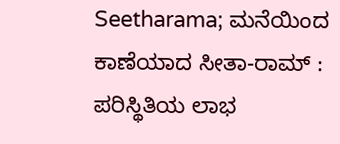Seetharama; ಮನೆಯಿಂದ ಕಾಣೆಯಾದ ಸೀತಾ-ರಾಮ್ : ಪರಿಸ್ಥಿತಿಯ ಲಾಭ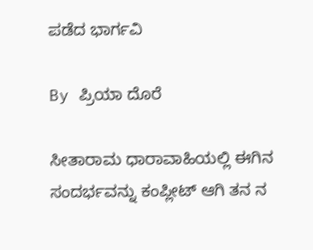ಪಡೆದ ಭಾರ್ಗವಿ

By ಪ್ರಿಯಾ ದೊರೆ

ಸೀತಾರಾಮ ಧಾರಾವಾಹಿಯಲ್ಲಿ ಈಗಿನ ಸಂದರ್ಭವನ್ನು ಕಂಪ್ಲೀಟ್ ಆಗಿ ತನ ನ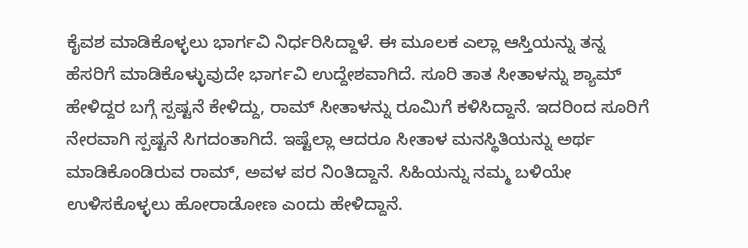ಕೈವಶ ಮಾಡಿಕೊಳ್ಳಲು ಭಾರ್ಗವಿ ನಿರ್ಧರಿಸಿದ್ದಾಳೆ. ಈ ಮೂಲಕ ಎಲ್ಲಾ ಆಸ್ತಿಯನ್ನು ತನ್ನ ಹೆಸರಿಗೆ ಮಾಡಿಕೊಳ್ಳುವುದೇ ಭಾರ್ಗವಿ ಉದ್ದೇಶವಾಗಿದೆ. ಸೂರಿ ತಾತ ಸೀತಾಳನ್ನು ಶ್ಯಾಮ್ ಹೇಳಿದ್ದರ ಬಗ್ಗೆ ಸ್ಪಷ್ಟನೆ ಕೇಳಿದ್ದು, ರಾಮ್ ಸೀತಾಳನ್ನು ರೂಮಿಗೆ ಕಳಿಸಿದ್ದಾನೆ. ಇದರಿಂದ ಸೂರಿಗೆ ನೇರವಾಗಿ ಸ್ಪಷ್ಟನೆ ಸಿಗದಂತಾಗಿದೆ. ಇಷ್ಟೆಲ್ಲಾ ಆದರೂ ಸೀತಾಳ ಮನಸ್ಥಿತಿಯನ್ನು ಅರ್ಥ ಮಾಡಿಕೊಂಡಿರುವ ರಾಮ್, ಅವಳ ಪರ ನಿಂತಿದ್ದಾನೆ. ಸಿಹಿಯನ್ನು ನಮ್ಮ ಬಳಿಯೇ ಉಳಿಸಕೊಳ್ಳಲು ಹೋರಾಡೋಣ ಎಂದು ಹೇಳಿದ್ದಾನೆ.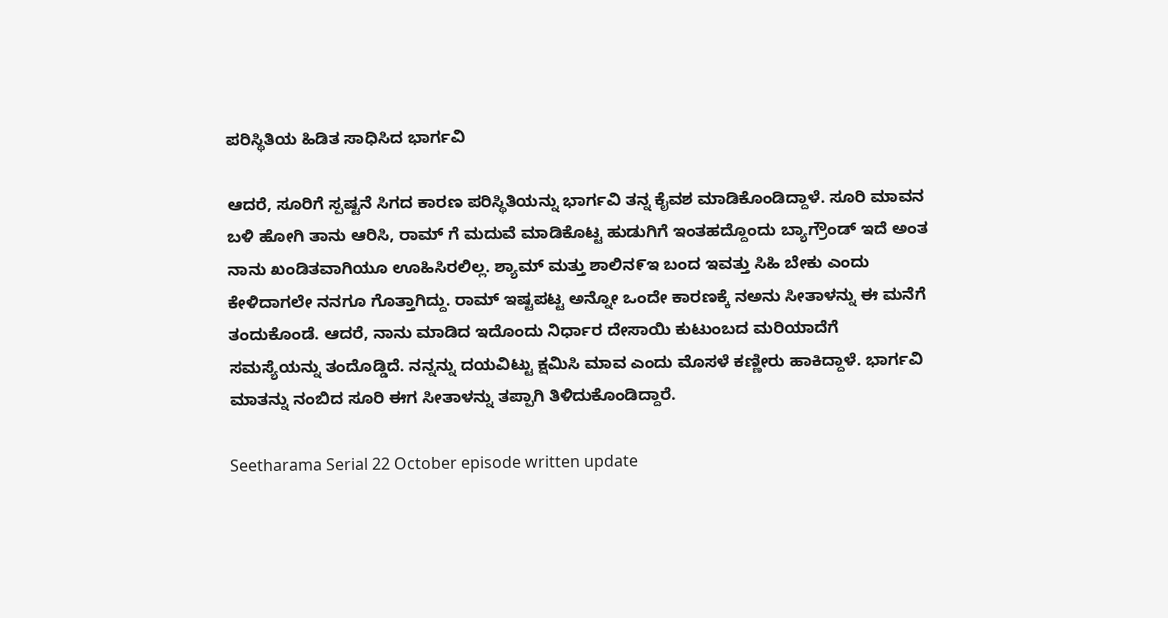ಪರಿಸ್ಥಿತಿಯ ಹಿಡಿತ ಸಾಧಿಸಿದ ಭಾರ್ಗವಿ

ಆದರೆ, ಸೂರಿಗೆ ಸ್ಪಷ್ಟನೆ ಸಿಗದ ಕಾರಣ ಪರಿಸ್ಥಿತಿಯನ್ನು ಭಾರ್ಗವಿ ತನ್ನ ಕೈವಶ ಮಾಡಿಕೊಂಡಿದ್ದಾಳೆ. ಸೂರಿ ಮಾವನ ಬಳಿ ಹೋಗಿ ತಾನು ಆರಿಸಿ, ರಾಮ್ ಗೆ ಮದುವೆ ಮಾಡಿಕೊಟ್ಟ ಹುಡುಗಿಗೆ ಇಂತಹದ್ದೊಂದು ಬ್ಯಾಗ್ರೌಂಡ್ ಇದೆ ಅಂತ ನಾನು ಖಂಡಿತವಾಗಿಯೂ ಊಹಿಸಿರಲಿಲ್ಲ. ಶ್ಯಾಮ್ ಮತ್ತು ಶಾಲಿನ೯ಇ ಬಂದ ಇವತ್ತು ಸಿಹಿ ಬೇಕು ಎಂದು ಕೇಳಿದಾಗಲೇ ನನಗೂ ಗೊತ್ತಾಗಿದ್ದು. ರಾಮ್ ಇಷ್ಟಪಟ್ಟ ಅನ್ನೋ ಒಂದೇ ಕಾರಣಕ್ಕೆ ನಅನು ಸೀತಾಳನ್ನು ಈ ಮನೆಗೆ ತಂದುಕೊಂಡೆ. ಆದರೆ, ನಾನು ಮಾಡಿದ ಇದೊಂದು ನಿರ್ಧಾರ ದೇಸಾಯಿ ಕುಟುಂಬದ ಮರಿಯಾದೆಗೆ ಸಮಸ್ಯೆಯನ್ನು ತಂದೊಡ್ಡಿದೆ. ನನ್ನನ್ನು ದಯವಿಟ್ಟು ಕ್ಷಮಿಸಿ ಮಾವ ಎಂದು ಮೊಸಳೆ ಕಣ್ಣೀರು ಹಾಕಿದ್ದಾಳೆ. ಭಾರ್ಗವಿ ಮಾತನ್ನು ನಂಬಿದ ಸೂರಿ ಈಗ ಸೀತಾಳನ್ನು ತಪ್ಪಾಗಿ ತಿಳಿದುಕೊಂಡಿದ್ದಾರೆ.

Seetharama Serial 22 October episode written update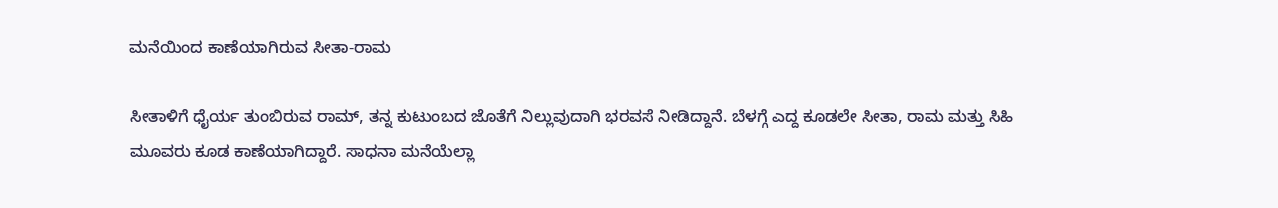ಮನೆಯಿಂದ ಕಾಣೆಯಾಗಿರುವ ಸೀತಾ-ರಾಮ

ಸೀತಾಳಿಗೆ ಧೈರ್ಯ ತುಂಬಿರುವ ರಾಮ್, ತನ್ನ ಕುಟುಂಬದ ಜೊತೆಗೆ ನಿಲ್ಲುವುದಾಗಿ ಭರವಸೆ ನೀಡಿದ್ದಾನೆ. ಬೆಳಗ್ಗೆ ಎದ್ದ ಕೂಡಲೇ ಸೀತಾ, ರಾಮ ಮತ್ತು ಸಿಹಿ ಮೂವರು ಕೂಡ ಕಾಣೆಯಾಗಿದ್ದಾರೆ. ಸಾಧನಾ ಮನೆಯೆಲ್ಲಾ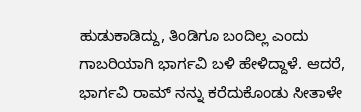ಹುಡುಕಾಡಿದ್ದು, ತಿಂಡಿಗೂ ಬಂದಿಲ್ಲ ಎಂದು ಗಾಬರಿಯಾಗಿ ಭಾರ್ಗವಿ ಬಳಿ ಹೇಳಿದ್ದಾಳೆ. ಆದರೆ, ಭಾರ್ಗವಿ ರಾಮ್ ನನ್ನು ಕರೆದುಕೊಂಡು ಸೀತಾಳೇ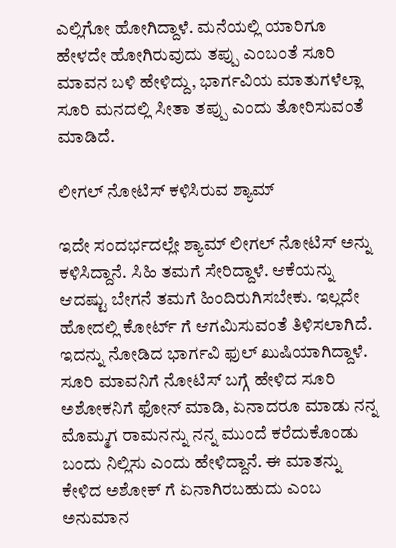ಎಲ್ಲಿಗೋ ಹೋಗಿದ್ದಾಳೆ. ಮನೆಯಲ್ಲಿ ಯಾರಿಗೂ ಹೇಳದೇ ಹೋಗಿರುವುದು ತಪ್ಪು ಎಂಬಂತೆ ಸೂರಿ ಮಾವನ ಬಳಿ ಹೇಳಿದ್ದು, ಭಾರ್ಗವಿಯ ಮಾತುಗಳೆಲ್ಲಾ ಸೂರಿ ಮನದಲ್ಲಿ ಸೀತಾ ತಪ್ಪು ಎಂದು ತೋರಿಸುವಂತೆ ಮಾಡಿದೆ.

ಲೀಗಲ್ ನೋಟಿಸ್ ಕಳಿಸಿರುವ ಶ್ಯಾಮ್

ಇದೇ ಸಂದರ್ಭದಲ್ಲೇ ಶ್ಯಾಮ್ ಲೀಗಲ್ ನೋಟಿಸ್ ಅನ್ನು ಕಳಿಸಿದ್ದಾನೆ. ಸಿಹಿ ತಮಗೆ ಸೇರಿದ್ದಾಳೆ. ಆಕೆಯನ್ನು ಆದಷ್ಟು ಬೇಗನೆ ತಮಗೆ ಹಿಂದಿರುಗಿಸಬೇಕು. ಇಲ್ಲದೇ ಹೋದಲ್ಲಿ ಕೋರ್ಟ್ ಗೆ ಆಗಮಿಸುವಂತೆ ತಿಳಿಸಲಾಗಿದೆ. ಇದನ್ನು ನೋಡಿದ ಭಾರ್ಗವಿ ಫುಲ್ ಖುಷಿಯಾಗಿದ್ದಾಳೆ. ಸೂರಿ ಮಾವನಿಗೆ ನೋಟಿಸ್ ಬಗ್ಗೆ ಹೇಳಿದ ಸೂರಿ ಅಶೋಕನಿಗೆ ಫೋನ್ ಮಾಡಿ, ಏನಾದರೂ ಮಾಡು ನನ್ನ ಮೊಮ್ಮಗ ರಾಮನನ್ನು ನನ್ನ ಮುಂದೆ ಕರೆದುಕೊಂಡು ಬಂದು ನಿಲ್ಲಿಸು ಎಂದು ಹೇಳಿದ್ದಾನೆ. ಈ ಮಾತನ್ನು ಕೇಳಿದ ಅಶೋಕ್ ಗೆ ಏನಾಗಿರಬಹುದು ಎಂಬ ಅನುಮಾನ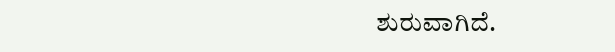ಶುರುವಾಗಿದೆ.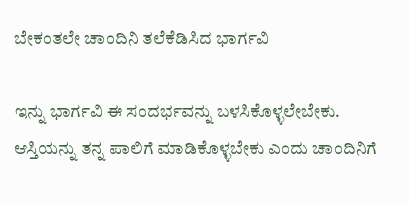ಬೇಕಂತಲೇ ಚಾಂದಿನಿ ತಲೆಕೆಡಿಸಿದ ಭಾರ್ಗವಿ

ಇನ್ನು ಭಾರ್ಗವಿ ಈ ಸಂದರ್ಭವನ್ನು ಬಳಸಿಕೊಳ್ಳಲೇಬೇಕು. ಆಸ್ತಿಯನ್ನು ತನ್ನ ಪಾಲಿಗೆ ಮಾಡಿಕೊಳ್ಳಬೇಕು ಎಂದು ಚಾಂದಿನಿಗೆ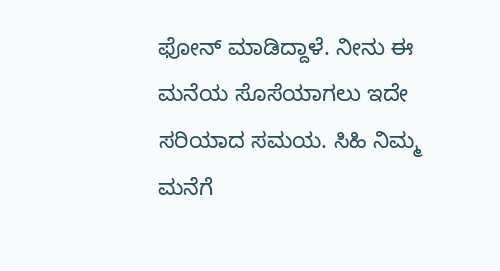ಫೋನ್ ಮಾಡಿದ್ದಾಳೆ. ನೀನು ಈ ಮನೆಯ ಸೊಸೆಯಾಗಲು ಇದೇ ಸರಿಯಾದ ಸಮಯ. ಸಿಹಿ ನಿಮ್ಮ ಮನೆಗೆ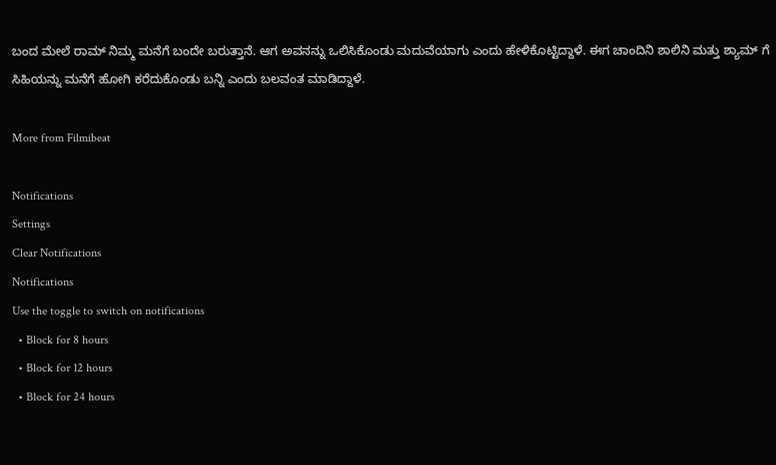ಬಂದ ಮೇಲೆ ರಾಮ್ ನಿಮ್ಮ ಮನೆಗೆ ಬಂದೇ ಬರುತ್ತಾನೆ. ಆಗ ಅವನನ್ನು ಒಲಿಸಿಕೊಂಡು ಮದುವೆಯಾಗು ಎಂದು ಹೇಳಿಕೊಟ್ಟಿದ್ದಾಳೆ. ಈಗ ಚಾಂದಿನಿ ಶಾಲಿನಿ ಮತ್ತು ಶ್ಯಾಮ್ ಗೆ ಸಿಹಿಯನ್ನು ಮನೆಗೆ ಹೋಗಿ ಕರೆದುಕೊಂಡು ಬನ್ನಿ ಎಂದು ಬಲವಂತ ಮಾಡಿದ್ದಾಳೆ.

More from Filmibeat

Notifications
Settings
Clear Notifications
Notifications
Use the toggle to switch on notifications
  • Block for 8 hours
  • Block for 12 hours
  • Block for 24 hours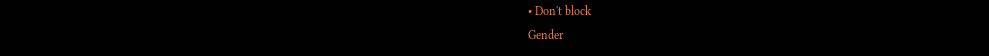• Don't block
Gender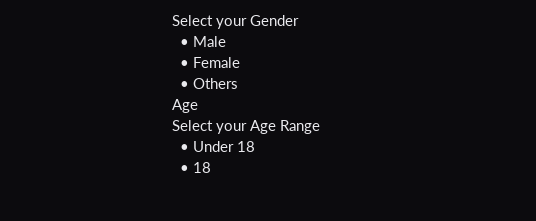Select your Gender
  • Male
  • Female
  • Others
Age
Select your Age Range
  • Under 18
  • 18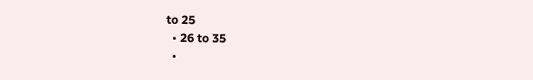to 25
  • 26 to 35
  •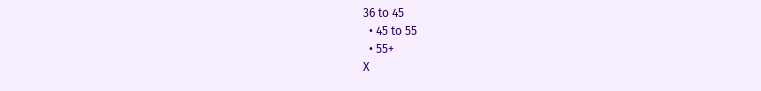36 to 45
  • 45 to 55
  • 55+
X